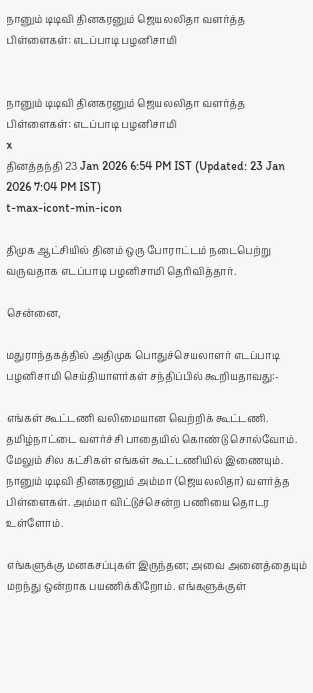நானும் டிடிவி தினகரனும் ஜெயலலிதா வளர்த்த பிள்ளைகள்: எடப்பாடி பழனிசாமி


நானும் டிடிவி தினகரனும் ஜெயலலிதா வளர்த்த பிள்ளைகள்: எடப்பாடி பழனிசாமி
x
தினத்தந்தி 23 Jan 2026 6:54 PM IST (Updated: 23 Jan 2026 7:04 PM IST)
t-max-icont-min-icon

திமுக ஆட்சியில் தினம் ஒரு போராட்டம் நடைபெற்று வருவதாக எடப்பாடி பழனிசாமி தெரிவித்தார்.

சென்னை,

மதுராந்தகத்தில் அதிமுக பொதுச்செயலாளர் எடப்பாடி பழனிசாமி செய்தியாளர்கள் சந்திப்பில் கூறியதாவது:-

எங்கள் கூட்டணி வலிமையான வெற்றிக் கூட்டணி. தமிழ்நாட்டை வளர்ச்சி பாதையில் கொண்டு சொல்வோம். மேலும் சில கட்சிகள் எங்கள் கூட்டணியில் இணையும். நானும் டிடிவி தினகரனும் அம்மா (ஜெயலலிதா) வளர்த்த பிள்ளைகள். அம்மா விட்டுச்சென்ற பணியை தொடர உள்ளோம்.

எங்களுக்கு மனகசப்புகள் இருந்தன; அவை அனைத்தையும் மறந்து ஒன்றாக பயணிக்கிறோம். எங்களுக்குள்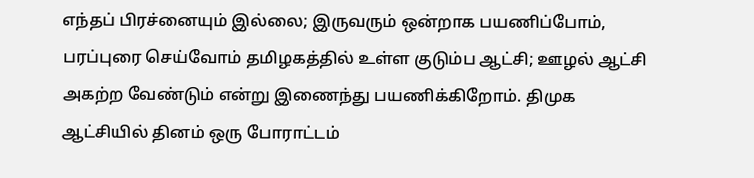எந்தப் பிரச்னையும் இல்லை; இருவரும் ஒன்றாக பயணிப்போம், பரப்புரை செய்வோம் தமிழகத்தில் உள்ள குடும்ப ஆட்சி; ஊழல் ஆட்சி அகற்ற வேண்டும் என்று இணைந்து பயணிக்கிறோம். திமுக ஆட்சியில் தினம் ஒரு போராட்டம்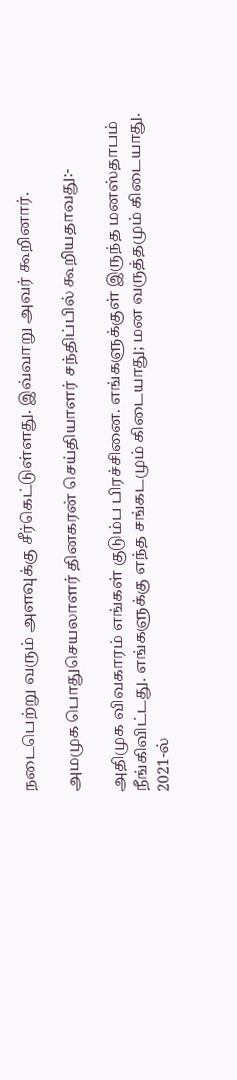நடைபெற்று வரும் அளவுக்கு சீர்கெட்டுள்ளது. இவ்வாறு அவர் கூறினார்.

அமமுக பொதுசெயலாளர் தினகரன் செய்தியாளர் சந்திப்பில் கூறியதாவது:-

அதிமுக விவகாரம் எங்கள் குடும்ப பிரச்சினை. எங்களுக்குள் இருந்த மனஸ்தாபம் நீங்கிவிட்டது. எங்களுக்கு எந்த சங்கடமும் கிடையாது; மன வருத்தமும் கிடையாது. 2021-ல்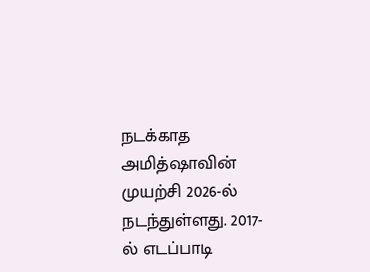நடக்காத அமித்ஷாவின் முயற்சி 2026-ல் நடந்துள்ளது. 2017-ல் எடப்பாடி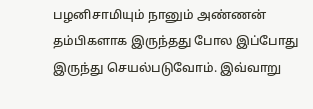பழனிசாமியும் நானும் அண்ணன் தம்பிகளாக இருந்தது போல இப்போது இருந்து செயல்படுவோம். இவ்வாறு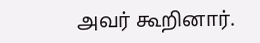அவர் கூறினார்.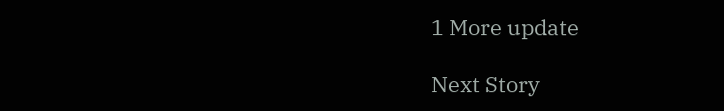1 More update

Next Story